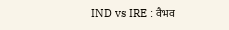IND vs IRE : वैभव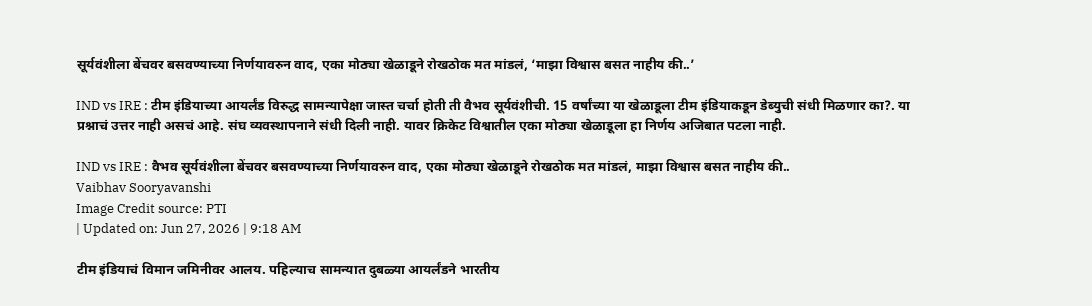सूर्यवंशीला बेंचवर बसवण्याच्या निर्णयावरुन वाद, एका मोठ्या खेळाडूने रोखठोक मत मांडलं, ‘माझा विश्वास बसत नाहीय की..’

IND vs IRE : टीम इंडियाच्या आयर्लंड विरुद्ध सामन्यापेक्षा जास्त चर्चा होती ती वैभव सूर्यवंशीची. 15 वर्षांच्या या खेळाडूला टीम इंडियाकडून डेब्युची संधी मिळणार का?. या प्रश्नाचं उत्तर नाही असचं आहे. संघ व्यवस्थापनाने संधी दिली नाही. यावर क्रिकेट विश्वातील एका मोठ्या खेळाडूला हा निर्णय अजिबात पटला नाही.

IND vs IRE : वैभव सूर्यवंशीला बेंचवर बसवण्याच्या निर्णयावरुन वाद, एका मोठ्या खेळाडूने रोखठोक मत मांडलं, माझा विश्वास बसत नाहीय की..
Vaibhav Sooryavanshi
Image Credit source: PTI
| Updated on: Jun 27, 2026 | 9:18 AM

टीम इंडियाचं विमान जमिनीवर आलय. पहिल्याच सामन्यात दुबळ्या आयर्लंडने भारतीय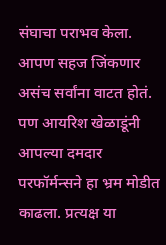संघाचा पराभव केला. आपण सहज जिंकणार असंच सर्वांना वाटत होतं. पण आयरिश खेळाडूंनी आपल्या दमदार परफॉर्मन्सने हा भ्रम मोडीत काढला. प्रत्यक्ष या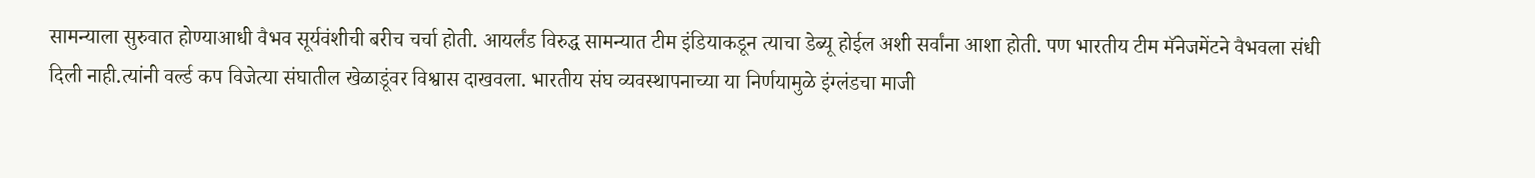सामन्याला सुरुवात होण्याआधी वैभव सूर्यवंशीची बरीच चर्चा होती. आयर्लंड विरुद्ध सामन्यात टीम इंडियाकडून त्याचा डेब्यू होईल अशी सर्वांना आशा होती. पण भारतीय टीम मॅनेजमेंटने वैभवला संधी दिली नाही.त्यांनी वर्ल्ड कप विजेत्या संघातील खेळाडूंवर विश्वास दाखवला. भारतीय संघ व्यवस्थापनाच्या या निर्णयामुळे इंग्लंडचा माजी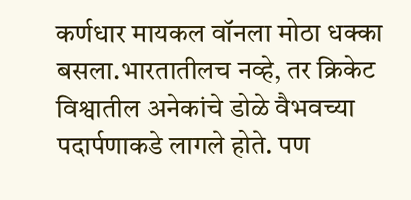कर्णधार मायकल वॉनला मोठा धक्का बसला.भारतातीलच नव्हे, तर क्रिकेट विश्वातील अनेकांचे डोळे वैभवच्या पदार्पणाकडे लागले होते. पण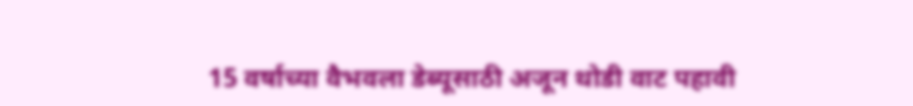15 वर्षाच्या वैभवला डेब्यूसाठी अजून थोडी वाट पहावी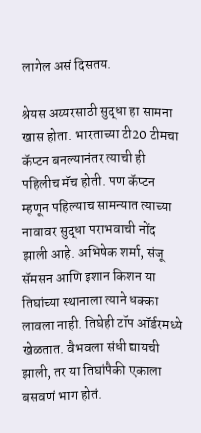लागेल असं दिसतय.

श्रेयस अय्यरसाठी सुद्धा हा सामना खास होता. भारताच्या टी20 टीमचा कॅप्टन बनल्यानंतर त्याची ही पहिलीच मॅच होती. पण कॅप्टन म्हणून पहिल्याच सामन्यात त्याच्या नावावर सुद्धा पराभवाची नोंद झाली आहे. अभिषेक शर्मा, संजू सॅमसन आणि इशान किशन या तिघांच्या स्थानाला त्याने धक्का लावला नाही. तिघेही टॉप ऑर्डरमध्ये खेळतात. वैभवला संधी द्यायची झाली, तर या तिघांपैकी एकाला बसवणं भाग होतं.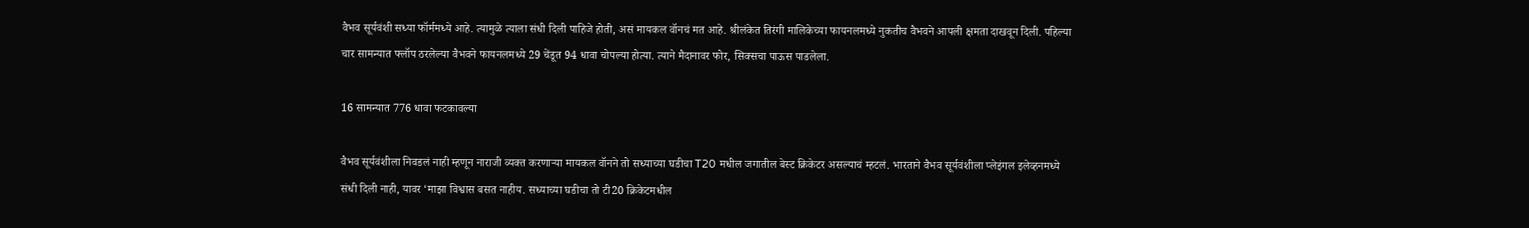वैभव सूर्यवंशी सध्या फॉर्ममध्ये आहे. त्यामुळे त्याला संधी दिली पाहिजे होती, असं मायकल वॉनचं मत आहे. श्रीलंकेत तिरंगी मालिकेच्या फायनलमध्ये नुकतीच वैभवने आपली क्षमता दाखवून दिली. पहिल्या चार सामन्यात फ्लॉप ठरलेल्या वैभवने फायनलमध्ये 29 चेंडूत 94 धावा चोपल्या होत्या. त्याने मैदानावर फोर, सिक्सचा पाऊस पाडलेला.

16 सामन्यात 776 धावा फटकावल्या

वैभव सूर्यवंशीला निवडलं नाही म्हणून नाराजी व्यक्त करणाऱ्या मायकल वॉनने तो सध्याच्या घडीचा T20 मधील जगातील बेस्ट क्रिकेटर असल्याचं म्हटलं. भारताने वैभव सूर्यवंशीला प्लेइंगल इलेव्हनमध्ये संधी दिली नाही, यावर ‘माझा विश्वास बसत नाहीय. सध्याच्या घडीचा तो टी20 क्रिकेटमधील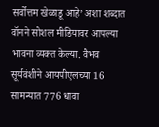सर्वोत्तम खेळाडू आहे’ अशा शब्दात वॉनने सोशल मीडियावर आपल्या भावना व्यक्त केल्या. वैभव सूर्यवंशीने आयपीएलच्या 16 सामन्यात 776 धावा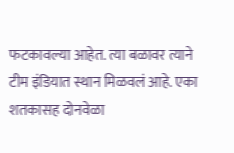फटकावल्या आहेत. त्या बळावर त्याने टीम इंडियात स्थान मिळवलं आहे. एका शतकासह दोनवेळा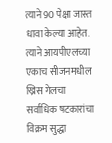त्याने 90 पेक्षा जास्त धावा केल्या आहेत. त्याने आयपीएलच्या एकाच सीजनमधील ख्रिस गेलचा सर्वाधिक षटकारांचा विक्रम सुद्धा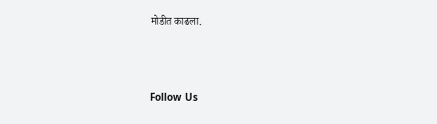मोडीत काढला.



Follow Us